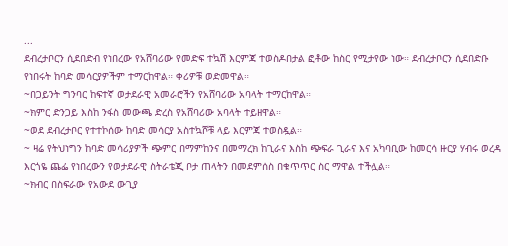...
ደብረታቦርን ሲደበድብ የነበረው የአሸባሪው የመድፍ ተኳሽ እርምጃ ተወስዶበታል ፎቶው ከስር የሚታየው ነው። ደብረታቦርን ሲደበድቡ የነበሩት ከባድ መሳርያዎችም ተማርከዋል። ቀሪዎቹ ወድመዋል።
~በጋይንት ግንባር ከፍተኛ ወታደራዊ አመራሮችን የአሸባሪው አባላት ተማርከዋል።
~ክምር ድንጋይ እስከ ንፋስ መውጫ ድረስ የአሸባሪው አባላት ተይዘዋል።
~ወደ ደብረታቦር የተተኮሰው ከባድ መሳርያ አስተኳሾቹ ላይ እርምጃ ተወስዷል።
~ ዛሬ የትህነግን ከባድ መሳሪያዎች ጭምር በማምከንና በመማረክ ከጊራና እስከ ጭፍራ ጊራና እና አካባቢው ከመርሳ ዙርያ ሃብሩ ወረዳ እርጎዬ ጨፌ የነበረውን የወታደራዊ ስትራቴጂ ቦታ ጠላትን በመደምሰስ በቁጥጥር ስር ማዋል ተችሏል።
~ክብር በስፍራው የአውደ ውጊያ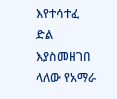እየተሳተፈ ድል እያስመዘገበ ላለው የአማራ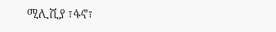ሚሊሺያ ፣ፋኖ፣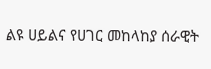ልዩ ሀይልና የሀገር መከላከያ ሰራዊት